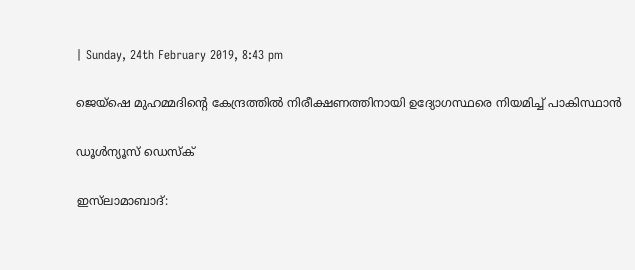| Sunday, 24th February 2019, 8:43 pm

ജെയ്‌ഷെ മുഹമ്മദിന്റെ കേന്ദ്രത്തില്‍ നിരീക്ഷണത്തിനായി ഉദ്യോഗസ്ഥരെ നിയമിച്ച് പാകിസ്ഥാന്‍

ഡൂള്‍ന്യൂസ് ഡെസ്‌ക്

ഇസ്‌ലാമാബാദ്: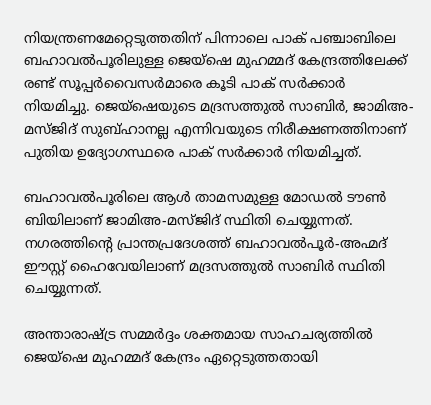നിയന്ത്രണമേറ്റെടുത്തതിന് പിന്നാലെ പാക് പഞ്ചാബിലെ ബഹാവല്‍പൂരിലുള്ള ജെയ്‌ഷെ മുഹമ്മദ് കേന്ദ്രത്തിലേക്ക് രണ്ട് സൂപ്പര്‍വൈസര്‍മാരെ കൂടി പാക് സര്‍ക്കാര്‍ നിയമിച്ചു. ജെയ്‌ഷെയുടെ മദ്രസത്തുല്‍ സാബിര്‍, ജാമിഅ-മസ്ജിദ് സുബ്ഹാനല്ല എന്നിവയുടെ നിരീക്ഷണത്തിനാണ് പുതിയ ഉദ്യോഗസ്ഥരെ പാക് സര്‍ക്കാര്‍ നിയമിച്ചത്.

ബഹാവല്‍പൂരിലെ ആള്‍ താമസമുള്ള മോഡല്‍ ടൗണ്‍ ബിയിലാണ് ജാമിഅ-മസ്ജിദ് സ്ഥിതി ചെയ്യുന്നത്. നഗരത്തിന്റെ പ്രാന്തപ്രദേശത്ത് ബഹാവല്‍പൂര്‍-അഹ്മദ് ഈസ്റ്റ് ഹൈവേയിലാണ് മദ്രസത്തുല്‍ സാബിര്‍ സ്ഥിതി ചെയ്യുന്നത്.

അന്താരാഷ്ട്ര സമ്മര്‍ദ്ദം ശക്തമായ സാഹചര്യത്തില്‍ ജെയ്‌ഷെ മുഹമ്മദ് കേന്ദ്രം ഏറ്റെടുത്തതായി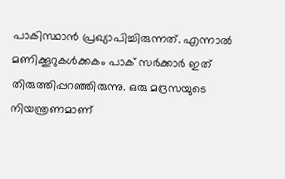പാകിസ്ഥാന്‍ പ്രഖ്യാപിച്ചിരുന്നത്. എന്നാല്‍ മണിക്കൂറുകള്‍ക്കകം പാക് സര്‍ക്കാര്‍ ഇത് തിരുത്തിപ്പറഞ്ഞിരുന്നു. ഒരു മദ്രസയുടെ നിയന്ത്രണമാണ്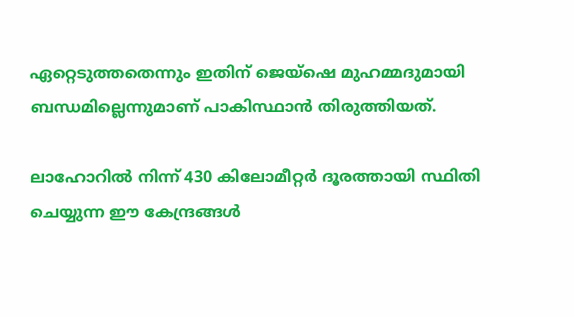ഏറ്റെടുത്തതെന്നും ഇതിന് ജെയ്‌ഷെ മുഹമ്മദുമായി ബന്ധമില്ലെന്നുമാണ് പാകിസ്ഥാന്‍ തിരുത്തിയത്.

ലാഹോറില്‍ നിന്ന് 430 കിലോമീറ്റര്‍ ദൂരത്തായി സ്ഥിതി ചെയ്യുന്ന ഈ കേന്ദ്രങ്ങള്‍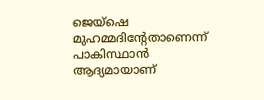ജെയ്‌ഷെ മുഹമ്മദിന്റേതാണെന്ന് പാകിസ്ഥാന്‍ ആദ്യമായാണ്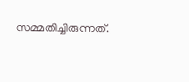സമ്മതിച്ചിരുന്നത്.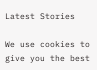Latest Stories

We use cookies to give you the best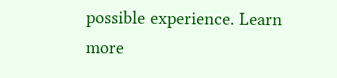possible experience. Learn more